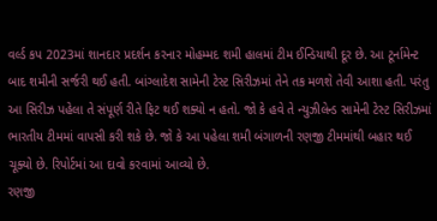વર્લ્ડ કપ 2023માં શાનદાર પ્રદર્શન કરનાર મોહમ્મદ શમી હાલમાં ટીમ ઈન્ડિયાથી દૂર છે. આ ટૂર્નામેન્ટ બાદ શમીની સર્જરી થઈ હતી. બાંગ્લાદેશ સામેની ટેસ્ટ સિરીઝમાં તેને તક મળશે તેવી આશા હતી. પરંતુ આ સિરીઝ પહેલા તે સંપૂર્ણ રીતે ફિટ થઈ શક્યો ન હતો. જો કે હવે તે ન્યુઝીલેન્ડ સામેની ટેસ્ટ સિરીઝમાં ભારતીય ટીમમાં વાપસી કરી શકે છે. જો કે આ પહેલા શમી બંગાળની રણજી ટીમમાંથી બહાર થઈ ચૂક્યો છે. રિપોર્ટમાં આ દાવો કરવામાં આવ્યો છે.
રણજી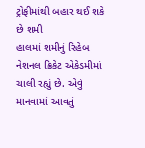ટ્રોફીમાંથી બહાર થઈ શકે છે શમી
હાલમાં શમીનું રિહેબ નેશનલ ક્રિકેટ એકેડમીમાં ચાલી રહ્યું છે. એવું માનવામાં આવતું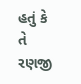હતું કે તે રણજી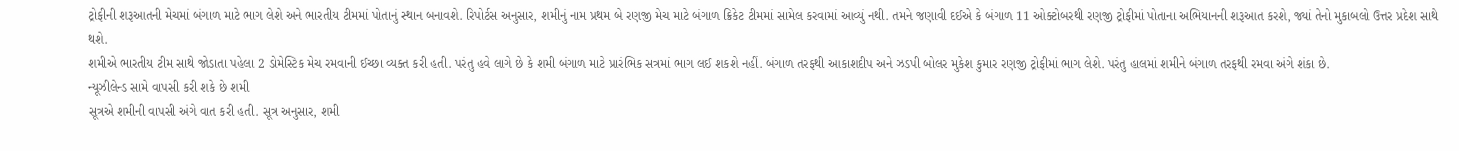ટ્રોફીની શરૂઆતની મેચમાં બંગાળ માટે ભાગ લેશે અને ભારતીય ટીમમાં પોતાનું સ્થાન બનાવશે. રિપોર્ટસ અનુસાર, શમીનું નામ પ્રથમ બે રણજી મેચ માટે બંગાળ ક્રિકેટ ટીમમાં સામેલ કરવામાં આવ્યું નથી. તમને જણાવી દઈએ કે બંગાળ 11 ઓક્ટોબરથી રણજી ટ્રોફીમાં પોતાના અભિયાનની શરૂઆત કરશે, જ્યાં તેનો મુકાબલો ઉત્તર પ્રદેશ સાથે થશે.
શમીએ ભારતીય ટીમ સાથે જોડાતા પહેલા 2 ડોમેસ્ટિક મેચ રમવાની ઈચ્છા વ્યક્ત કરી હતી. પરંતુ હવે લાગે છે કે શમી બંગાળ માટે પ્રારંભિક સત્રમાં ભાગ લઈ શકશે નહીં. બંગાળ તરફથી આકાશદીપ અને ઝડપી બોલર મુકેશ કુમાર રણજી ટ્રોફીમાં ભાગ લેશે. પરંતુ હાલમાં શમીને બંગાળ તરફથી રમવા અંગે શંકા છે.
ન્યૂઝીલેન્ડ સામે વાપસી કરી શકે છે શમી
સૂત્રએ શમીની વાપસી અંગે વાત કરી હતી. સૂત્ર અનુસાર, શમી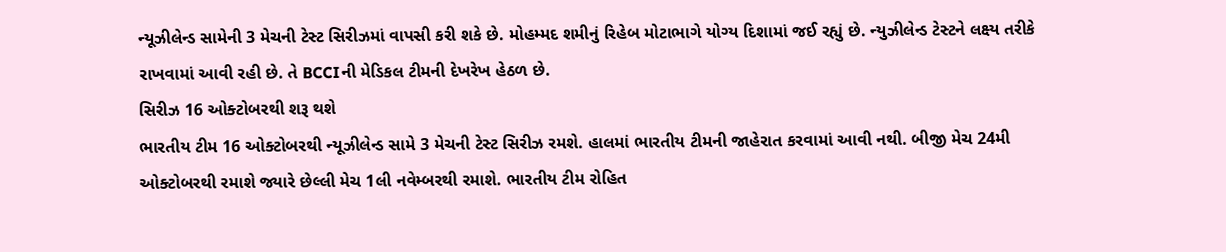ન્યૂઝીલેન્ડ સામેની 3 મેચની ટેસ્ટ સિરીઝમાં વાપસી કરી શકે છે. મોહમ્મદ શમીનું રિહેબ મોટાભાગે યોગ્ય દિશામાં જઈ રહ્યું છે. ન્યુઝીલેન્ડ ટેસ્ટને લક્ષ્ય તરીકે રાખવામાં આવી રહી છે. તે BCCIની મેડિકલ ટીમની દેખરેખ હેઠળ છે.
સિરીઝ 16 ઓક્ટોબરથી શરૂ થશે
ભારતીય ટીમ 16 ઓક્ટોબરથી ન્યૂઝીલેન્ડ સામે 3 મેચની ટેસ્ટ સિરીઝ રમશે. હાલમાં ભારતીય ટીમની જાહેરાત કરવામાં આવી નથી. બીજી મેચ 24મી ઓક્ટોબરથી રમાશે જ્યારે છેલ્લી મેચ 1લી નવેમ્બરથી રમાશે. ભારતીય ટીમ રોહિત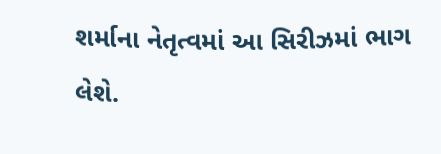શર્માના નેતૃત્વમાં આ સિરીઝમાં ભાગ લેશે.